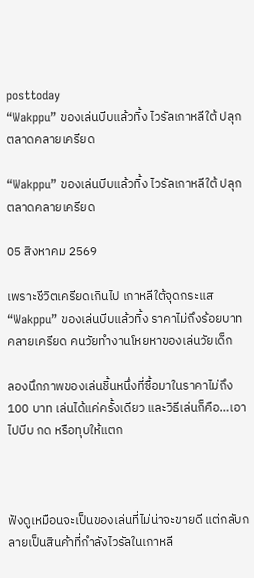posttoday
“Wakppu” ของเล่นบีบแล้วทิ้ง ไวรัลเกาหลีใต้ ปลุกตลาดคลายเครียด

“Wakppu” ของเล่นบีบแล้วทิ้ง ไวรัลเกาหลีใต้ ปลุกตลาดคลายเครียด

05 สิงหาคม 2569

เพราะชีวิตเครียดเกินไป เกาหลีใต้จุดกระแส “Wakppu” ของเล่นบีบแล้วทิ้ง ราคาไม่ถึงร้อยบาท คลายเครียด คนวัยทำงานโหยหาของเล่นวัยเด็ก

ลองนึกภาพของเล่นชิ้นหนึ่งที่ซื้อมาในราคาไม่ถึง 100 บาท เล่นได้แค่ครั้งเดียว และวิธีเล่นก็คือ…เอาไปบีบ กด หรือทุบให้แตก



ฟังดูเหมือนจะเป็นของเล่นที่ไม่น่าจะขายดี แต่กลับกลายเป็นสินค้าที่กำลังไวรัลในเกาหลี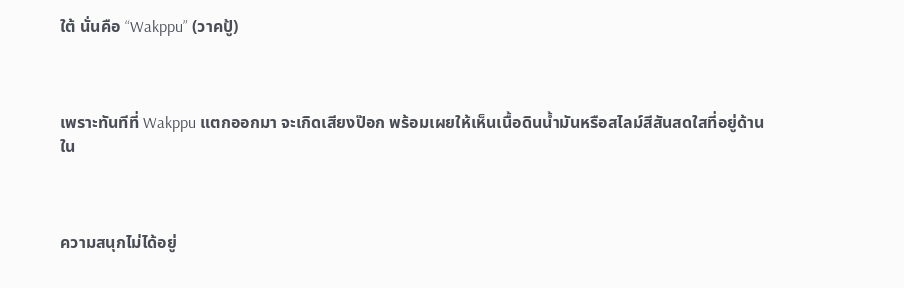ใต้ นั่นคือ “Wakppu” (วาคปู้)



เพราะทันทีที่ Wakppu แตกออกมา จะเกิดเสียงป๊อก พร้อมเผยให้เห็นเนื้อดินน้ำมันหรือสไลม์สีสันสดใสที่อยู่ด้านใน



ความสนุกไม่ได้อยู่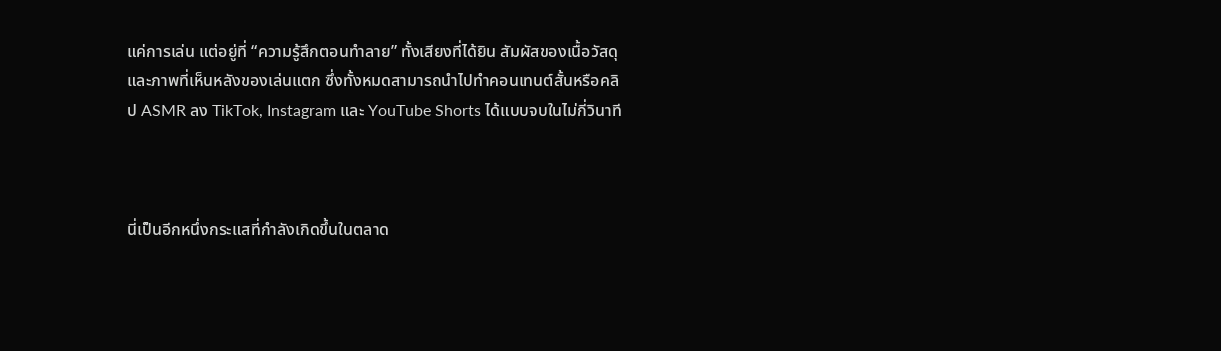แค่การเล่น แต่อยู่ที่ “ความรู้สึกตอนทำลาย” ทั้งเสียงที่ได้ยิน สัมผัสของเนื้อวัสดุ และภาพที่เห็นหลังของเล่นแตก ซึ่งทั้งหมดสามารถนำไปทำคอนเทนต์สั้นหรือคลิป ASMR ลง TikTok, Instagram และ YouTube Shorts ได้แบบจบในไม่กี่วินาที



นี่เป็นอีกหนึ่งกระแสที่กำลังเกิดขึ้นในตลาด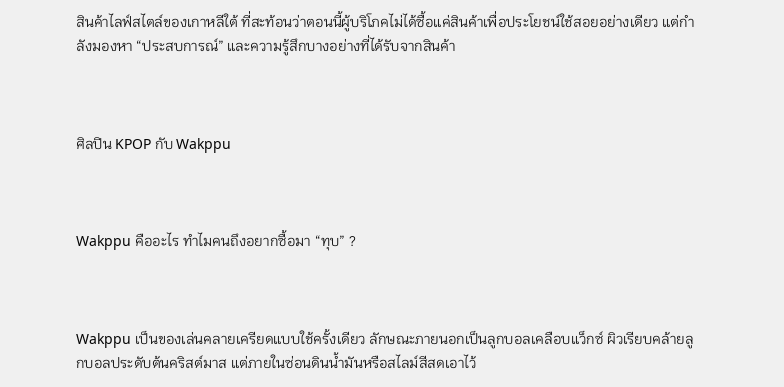สินค้าไลฟ์สไตล์ของเกาหลีใต้ ที่สะท้อนว่าตอนนี้ผู้บริโภคไม่ได้ซื้อแค่สินค้าเพื่อประโยชน์ใช้สอยอย่างเดียว แต่กำลังมองหา “ประสบการณ์” และความรู้สึกบางอย่างที่ได้รับจากสินค้า



ศิลปิน KPOP กับ Wakppu



Wakppu คืออะไร ทำไมคนถึงอยากซื้อมา “ทุบ” ?



Wakppu เป็นของเล่นคลายเครียดแบบใช้ครั้งเดียว ลักษณะภายนอกเป็นลูกบอลเคลือบแว็กซ์ ผิวเรียบคล้ายลูกบอลประดับต้นคริสต์มาส แต่ภายในซ่อนดินน้ำมันหรือสไลม์สีสดเอาไว้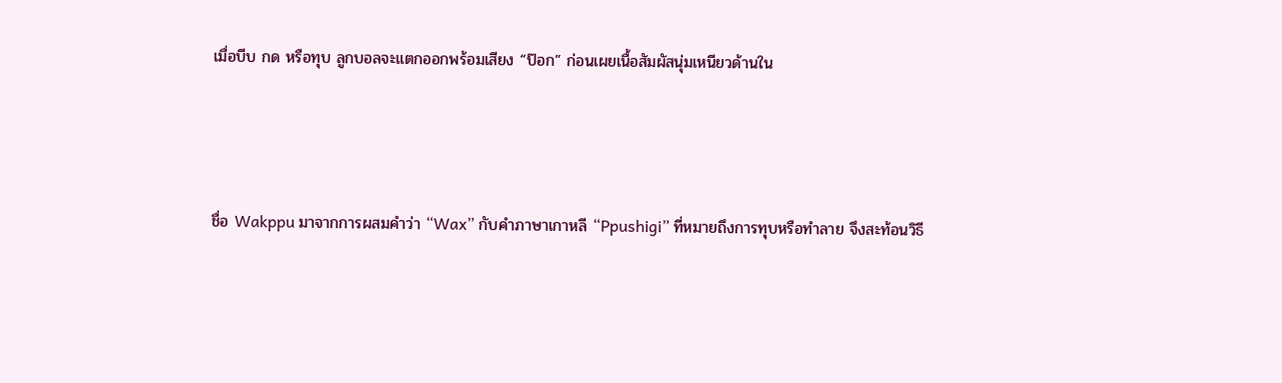เมื่อบีบ กด หรือทุบ ลูกบอลจะแตกออกพร้อมเสียง “ป๊อก” ก่อนเผยเนื้อสัมผัสนุ่มเหนียวด้านใน



ชื่อ Wakppu มาจากการผสมคำว่า “Wax” กับคำภาษาเกาหลี “Ppushigi” ที่หมายถึงการทุบหรือทำลาย จึงสะท้อนวิธี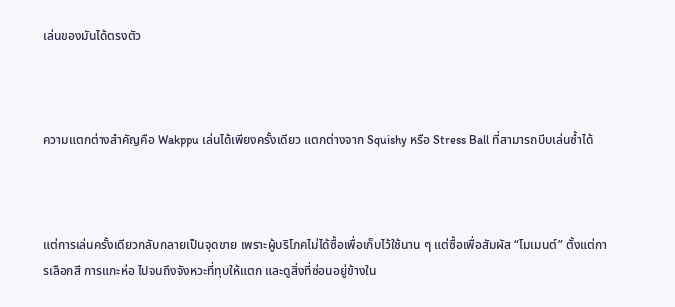เล่นของมันได้ตรงตัว



ความแตกต่างสำคัญคือ Wakppu เล่นได้เพียงครั้งเดียว แตกต่างจาก Squishy หรือ Stress Ball ที่สามารถบีบเล่นซ้ำได้



แต่การเล่นครั้งเดียวกลับกลายเป็นจุดขาย เพราะผู้บริโภคไม่ได้ซื้อเพื่อเก็บไว้ใช้นาน ๆ แต่ซื้อเพื่อสัมผัส “โมเมนต์” ตั้งแต่การเลือกสี การแกะห่อ ไปจนถึงจังหวะที่ทุบให้แตก และดูสิ่งที่ซ่อนอยู่ข้างใน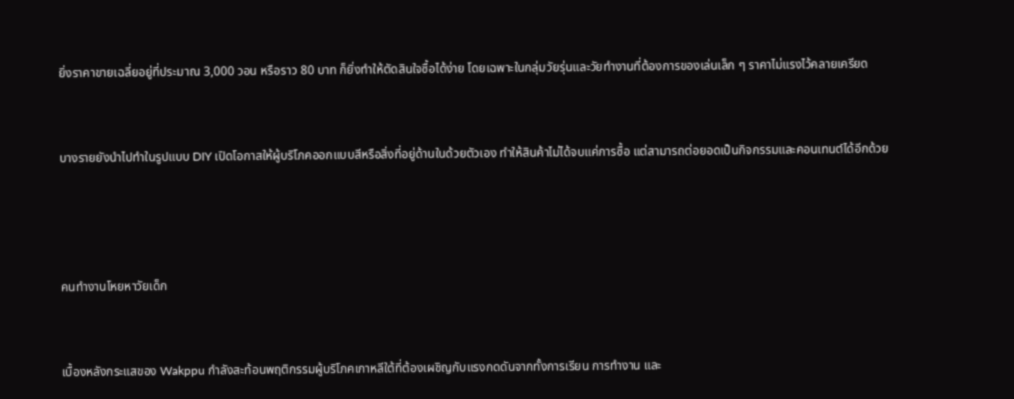ยิ่งราคาขายเฉลี่ยอยู่ที่ประมาณ 3,000 วอน หรือราว 80 บาท ก็ยิ่งทำให้ตัดสินใจซื้อได้ง่าย โดยเฉพาะในกลุ่มวัยรุ่นและวัยทำงานที่ต้องการของเล่นเล็ก ๆ ราคาไม่แรงไว้คลายเครียด



บางรายยังนำไปทำในรูปแบบ DIY เปิดโอกาสให้ผู้บริโภคออกแบบสีหรือสิ่งที่อยู่ด้านในด้วยตัวเอง ทำให้สินค้าไม่ได้จบแค่การซื้อ แต่สามารถต่อยอดเป็นกิจกรรมและคอนเทนต์ได้อีกด้วย





คนทำงานโหยหาวัยเด็ก



เบื้องหลังกระแสของ Wakppu กำลังสะท้อนพฤติกรรมผู้บริโภคเกาหลีใต้ที่ต้องเผชิญกับแรงกดดันจากทั้งการเรียน การทำงาน และ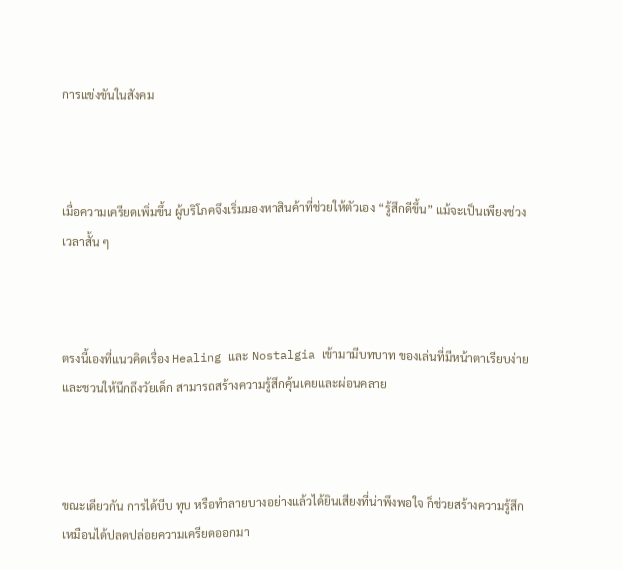การแข่งขันในสังคม



เมื่อความเครียดเพิ่มขึ้น ผู้บริโภคจึงเริ่มมองหาสินค้าที่ช่วยให้ตัวเอง “รู้สึกดีขึ้น” แม้จะเป็นเพียงช่วงเวลาสั้น ๆ



ตรงนี้เองที่แนวคิดเรื่อง Healing และ Nostalgia เข้ามามีบทบาท ของเล่นที่มีหน้าตาเรียบง่ายและชวนให้นึกถึงวัยเด็ก สามารถสร้างความรู้สึกคุ้นเคยและผ่อนคลาย



ขณะเดียวกัน การได้บีบ ทุบ หรือทำลายบางอย่างแล้วได้ยินเสียงที่น่าพึงพอใจ ก็ช่วยสร้างความรู้สึกเหมือนได้ปลดปล่อยความเครียดออกมา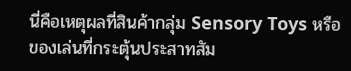นี่คือเหตุผลที่สินค้ากลุ่ม Sensory Toys หรือของเล่นที่กระตุ้นประสาทสัม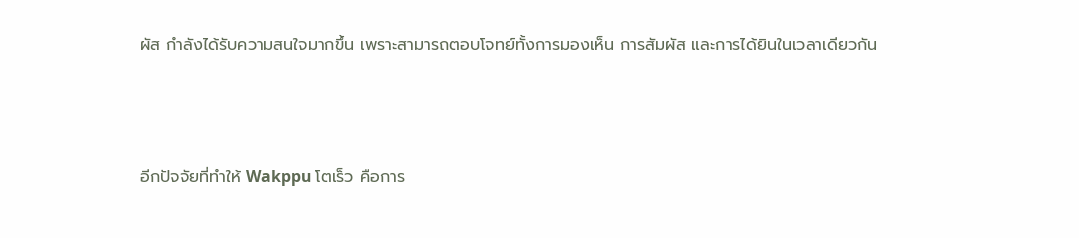ผัส กำลังได้รับความสนใจมากขึ้น เพราะสามารถตอบโจทย์ทั้งการมองเห็น การสัมผัส และการได้ยินในเวลาเดียวกัน



อีกปัจจัยที่ทำให้ Wakppu โตเร็ว คือการ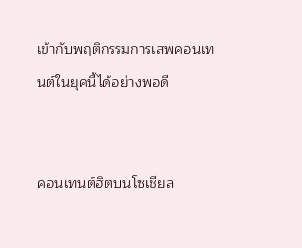เข้ากับพฤติกรรมการเสพคอนเทนต์ในยุคนี้ได้อย่างพอดี


คอนเทนต์ฮิตบนโซเชียล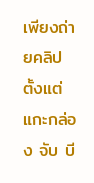เพียงถ่ายคลิปตั้งแต่แกะกล่อง จับ บี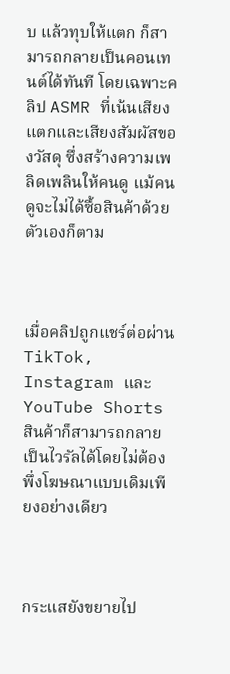บ แล้วทุบให้แตก ก็สามารถกลายเป็นคอนเทนต์ได้ทันที โดยเฉพาะคลิป ASMR ที่เน้นเสียงแตกและเสียงสัมผัสของวัสดุ ซึ่งสร้างความเพลิดเพลินให้คนดู แม้คนดูจะไม่ได้ซื้อสินค้าด้วยตัวเองก็ตาม



เมื่อคลิปถูกแชร์ต่อผ่าน TikTok, Instagram และ YouTube Shorts สินค้าก็สามารถกลายเป็นไวรัลได้โดยไม่ต้องพึ่งโฆษณาแบบเดิมเพียงอย่างเดียว



กระแสยังขยายไป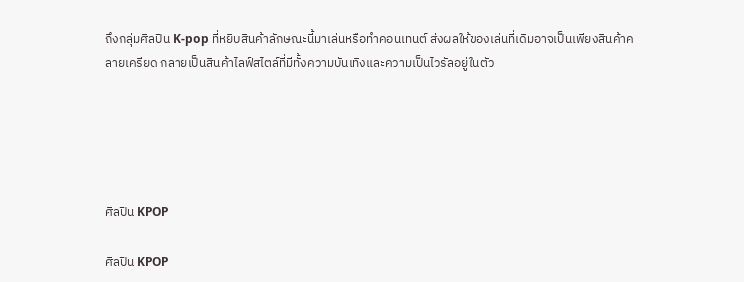ถึงกลุ่มศิลปิน K-pop ที่หยิบสินค้าลักษณะนี้มาเล่นหรือทำคอนเทนต์ ส่งผลให้ของเล่นที่เดิมอาจเป็นเพียงสินค้าคลายเครียด กลายเป็นสินค้าไลฟ์สไตล์ที่มีทั้งความบันเทิงและความเป็นไวรัลอยู่ในตัว





ศิลปิน KPOP

ศิลปิน KPOP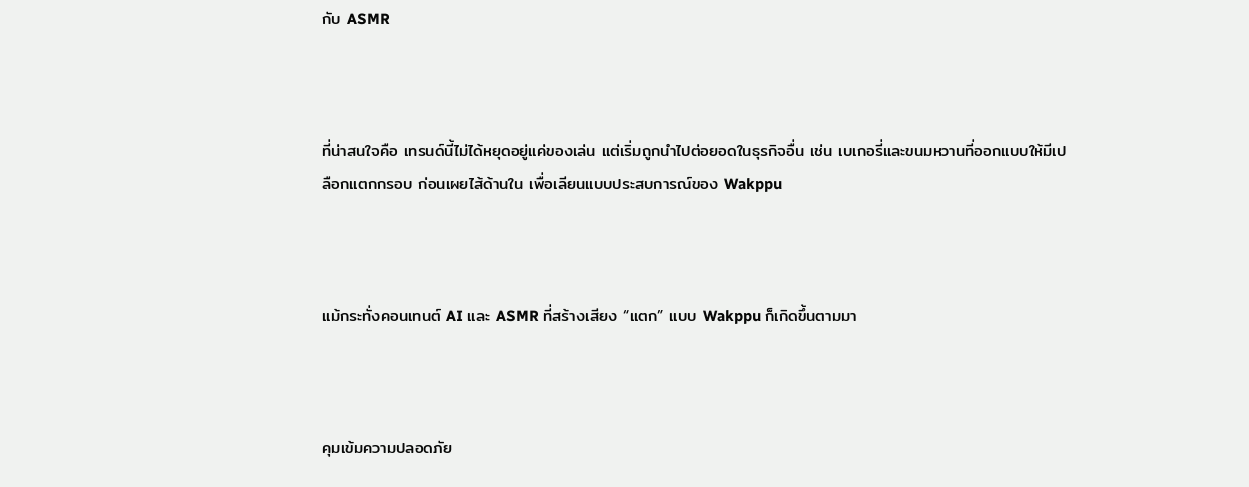กับ ASMR



ที่น่าสนใจคือ เทรนด์นี้ไม่ได้หยุดอยู่แค่ของเล่น แต่เริ่มถูกนำไปต่อยอดในธุรกิจอื่น เช่น เบเกอรี่และขนมหวานที่ออกแบบให้มีเปลือกแตกกรอบ ก่อนเผยไส้ด้านใน เพื่อเลียนแบบประสบการณ์ของ Wakppu



แม้กระทั่งคอนเทนต์ AI และ ASMR ที่สร้างเสียง “แตก” แบบ Wakppu ก็เกิดขึ้นตามมา



คุมเข้มความปลอดภัย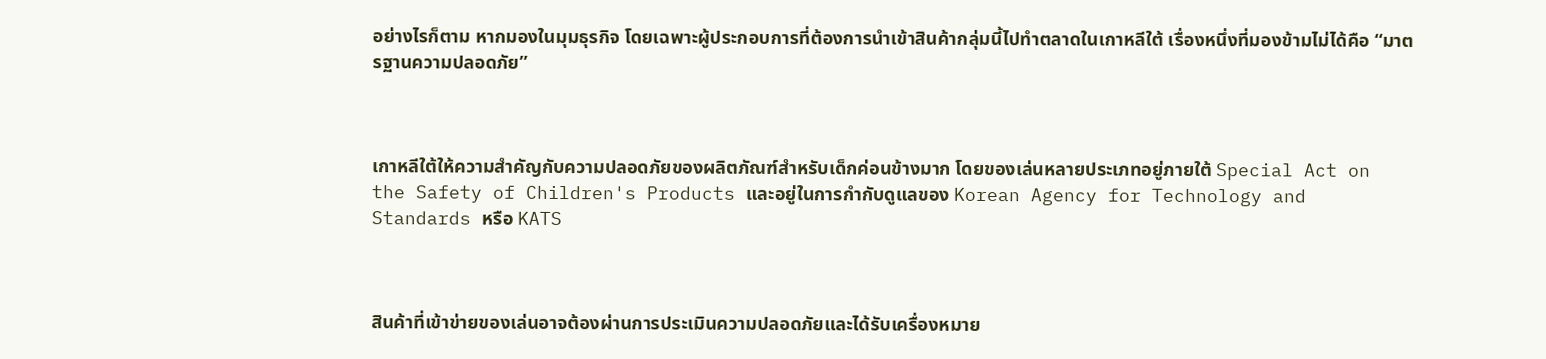อย่างไรก็ตาม หากมองในมุมธุรกิจ โดยเฉพาะผู้ประกอบการที่ต้องการนำเข้าสินค้ากลุ่มนี้ไปทำตลาดในเกาหลีใต้ เรื่องหนึ่งที่มองข้ามไม่ได้คือ “มาตรฐานความปลอดภัย”



เกาหลีใต้ให้ความสำคัญกับความปลอดภัยของผลิตภัณฑ์สำหรับเด็กค่อนข้างมาก โดยของเล่นหลายประเภทอยู่ภายใต้ Special Act on the Safety of Children's Products และอยู่ในการกำกับดูแลของ Korean Agency for Technology and Standards หรือ KATS



สินค้าที่เข้าข่ายของเล่นอาจต้องผ่านการประเมินความปลอดภัยและได้รับเครื่องหมาย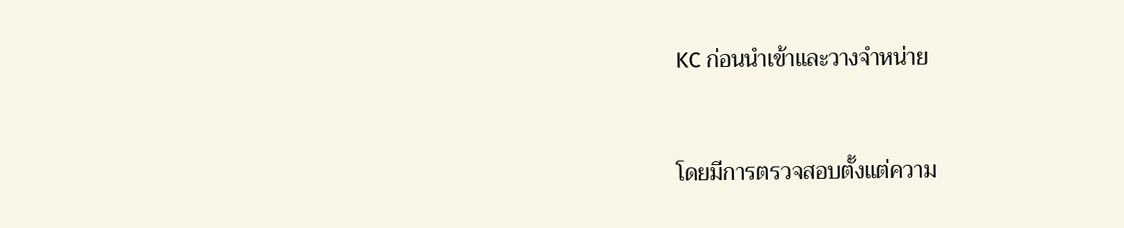KC ก่อนนำเข้าและวางจำหน่าย



โดยมีการตรวจสอบตั้งแต่ความ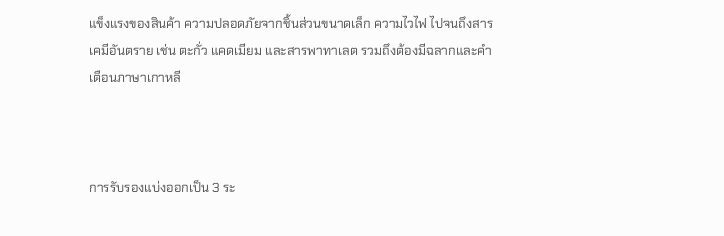แข็งแรงของสินค้า ความปลอดภัยจากชิ้นส่วนขนาดเล็ก ความไวไฟ ไปจนถึงสารเคมีอันตราย เช่น ตะกั่ว แคดเมียม และสารพาทาเลต รวมถึงต้องมีฉลากและคำเตือนภาษาเกาหลี



การรับรองแบ่งออกเป็น 3 ระ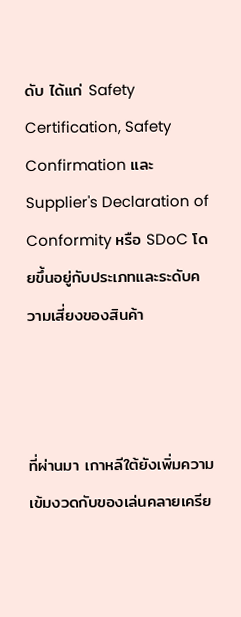ดับ ได้แก่ Safety Certification, Safety Confirmation และ Supplier's Declaration of Conformity หรือ SDoC โดยขึ้นอยู่กับประเภทและระดับความเสี่ยงของสินค้า



ที่ผ่านมา เกาหลีใต้ยังเพิ่มความเข้มงวดกับของเล่นคลายเครีย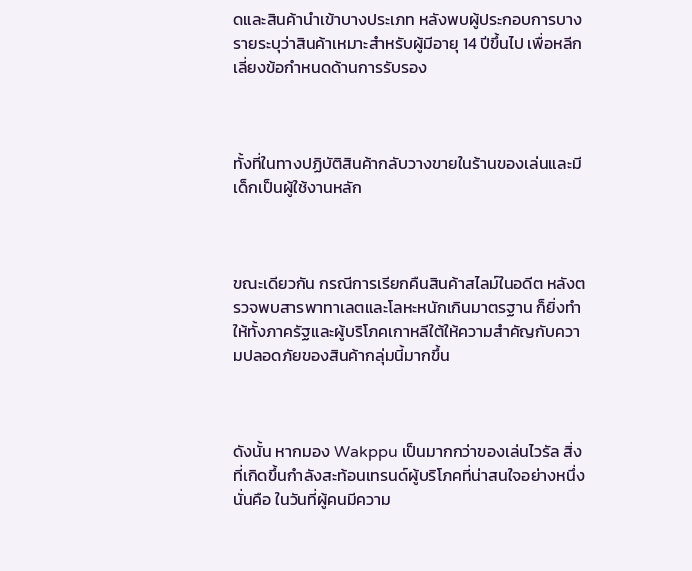ดและสินค้านำเข้าบางประเภท หลังพบผู้ประกอบการบางรายระบุว่าสินค้าเหมาะสำหรับผู้มีอายุ 14 ปีขึ้นไป เพื่อหลีกเลี่ยงข้อกำหนดด้านการรับรอง



ทั้งที่ในทางปฏิบัติสินค้ากลับวางขายในร้านของเล่นและมีเด็กเป็นผู้ใช้งานหลัก



ขณะเดียวกัน กรณีการเรียกคืนสินค้าสไลม์ในอดีต หลังตรวจพบสารพาทาเลตและโลหะหนักเกินมาตรฐาน ก็ยิ่งทำให้ทั้งภาครัฐและผู้บริโภคเกาหลีใต้ให้ความสำคัญกับความปลอดภัยของสินค้ากลุ่มนี้มากขึ้น



ดังนั้น หากมอง Wakppu เป็นมากกว่าของเล่นไวรัล สิ่งที่เกิดขึ้นกำลังสะท้อนเทรนด์ผู้บริโภคที่น่าสนใจอย่างหนึ่ง นั่นคือ ในวันที่ผู้คนมีความ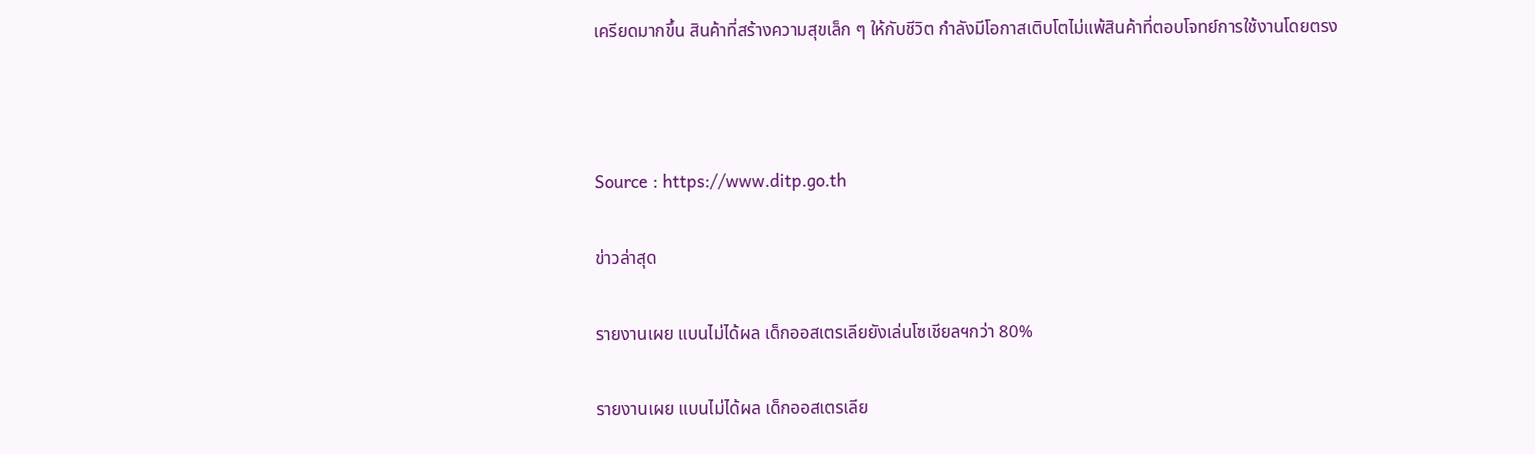เครียดมากขึ้น สินค้าที่สร้างความสุขเล็ก ๆ ให้กับชีวิต กำลังมีโอกาสเติบโตไม่แพ้สินค้าที่ตอบโจทย์การใช้งานโดยตรง



Source : https://www.ditp.go.th

ข่าวล่าสุด

รายงานเผย แบนไม่ได้ผล เด็กออสเตรเลียยังเล่นโซเชียลฯกว่า 80%

รายงานเผย แบนไม่ได้ผล เด็กออสเตรเลีย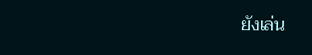ยังเล่น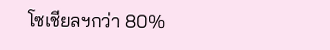โซเชียลฯกว่า 80%